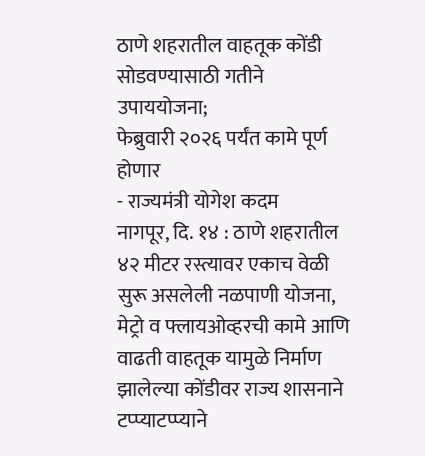ठाणे शहरातील वाहतूक कोंडी सोडवण्यासाठी गतीने उपाययोजना;
फेब्रुवारी २०२६ पर्यंत कामे पूर्ण होणार
- राज्यमंत्री योगेश कदम
नागपूर, दि. १४ : ठाणे शहरातील ४२ मीटर रस्त्यावर एकाच वेळी सुरू असलेली नळपाणी योजना, मेट्रो व फ्लायओव्हरची कामे आणि वाढती वाहतूक यामुळे निर्माण झालेल्या कोंडीवर राज्य शासनाने टप्प्याटप्प्याने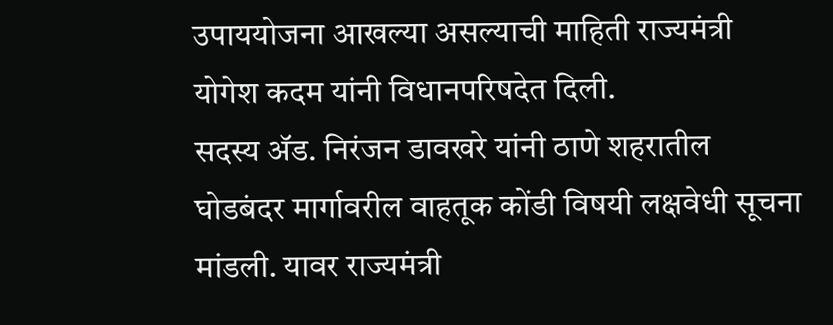उपाययोजना आखल्या असल्याची माहिती राज्यमंत्री योगेश कदम यांनी विधानपरिषदेत दिली.
सदस्य ॲड. निरंजन डावखरे यांनी ठाणे शहरातील घोडबंदर मार्गावरील वाहतूक कोंडी विषयी लक्षवेधी सूचना मांडली. यावर राज्यमंत्री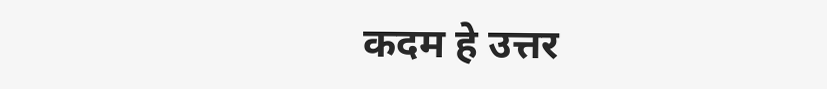कदम हे उत्तर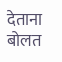देताना बोलत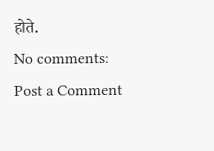होते.
No comments:
Post a Comment